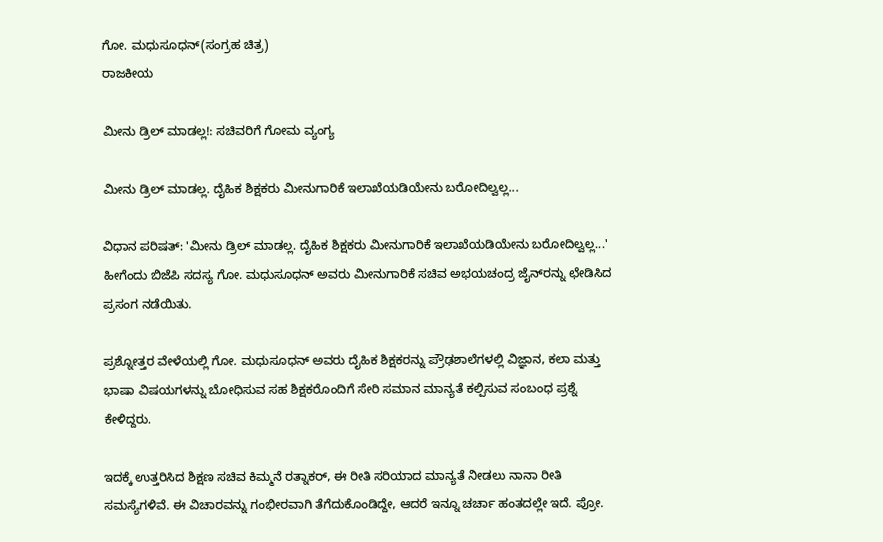ಗೋ. ಮಧುಸೂಧನ್(ಸಂಗ್ರಹ ಚಿತ್ರ)
ರಾಜಕೀಯ

ಮೀನು ಡ್ರಿಲ್ ಮಾಡಲ್ಲ!: ಸಚಿವರಿಗೆ ಗೋಮ ವ್ಯಂಗ್ಯ

ಮೀನು ಡ್ರಿಲ್ ಮಾಡಲ್ಲ. ದೈಹಿಕ ಶಿಕ್ಷಕರು ಮೀನುಗಾರಿಕೆ ಇಲಾಖೆಯಡಿಯೇನು ಬರೋದಿಲ್ವಲ್ಲ...

ವಿಧಾನ ಪರಿಷತ್: 'ಮೀನು ಡ್ರಿಲ್ ಮಾಡಲ್ಲ. ದೈಹಿಕ ಶಿಕ್ಷಕರು ಮೀನುಗಾರಿಕೆ ಇಲಾಖೆಯಡಿಯೇನು ಬರೋದಿಲ್ವಲ್ಲ...' ಹೀಗೆಂದು ಬಿಜೆಪಿ ಸದಸ್ಯ ಗೋ. ಮಧುಸೂಧನ್ ಅವರು ಮೀನುಗಾರಿಕೆ ಸಚಿವ ಅಭಯಚಂದ್ರ ಜೈನ್‍ರನ್ನು ಛೇಡಿಸಿದ ಪ್ರಸಂಗ ನಡೆಯಿತು.

ಪ್ರಶ್ನೋತ್ತರ ವೇಳೆಯಲ್ಲಿ ಗೋ. ಮಧುಸೂಧನ್ ಅವರು ದೈಹಿಕ ಶಿಕ್ಷಕರನ್ನು ಪ್ರೌಢಶಾಲೆಗಳಲ್ಲಿ ವಿಜ್ಞಾನ, ಕಲಾ ಮತ್ತು ಭಾಷಾ ವಿಷಯಗಳನ್ನು ಬೋಧಿಸುವ ಸಹ ಶಿಕ್ಷಕರೊಂದಿಗೆ ಸೇರಿ ಸಮಾನ ಮಾನ್ಯತೆ ಕಲ್ಪಿಸುವ ಸಂಬಂಧ ಪ್ರಶ್ನೆ ಕೇಳಿದ್ದರು.

ಇದಕ್ಕೆ ಉತ್ತರಿಸಿದ ಶಿಕ್ಷಣ ಸಚಿವ ಕಿಮ್ಮನೆ ರತ್ನಾಕರ್, ಈ ರೀತಿ ಸರಿಯಾದ ಮಾನ್ಯತೆ ನೀಡಲು ನಾನಾ ರೀತಿ ಸಮಸ್ಯೆಗಳಿವೆ. ಈ ವಿಚಾರವನ್ನು ಗಂಭೀರವಾಗಿ ತೆಗೆದುಕೊಂಡಿದ್ದೇ, ಆದರೆ ಇನ್ನೂ ಚರ್ಚಾ ಹಂತದಲ್ಲೇ ಇದೆ. ಪ್ರೋ.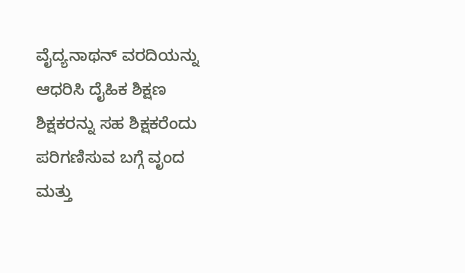ವೈದ್ಯನಾಥನ್ ವರದಿಯನ್ನು ಆಧರಿಸಿ ದೈಹಿಕ ಶಿಕ್ಷಣ ಶಿಕ್ಷಕರನ್ನು ಸಹ ಶಿಕ್ಷಕರೆಂದು ಪರಿಗಣಿಸುವ ಬಗ್ಗೆ ವೃಂದ ಮತ್ತು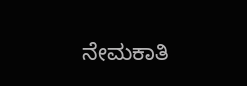ನೇಮಕಾತಿ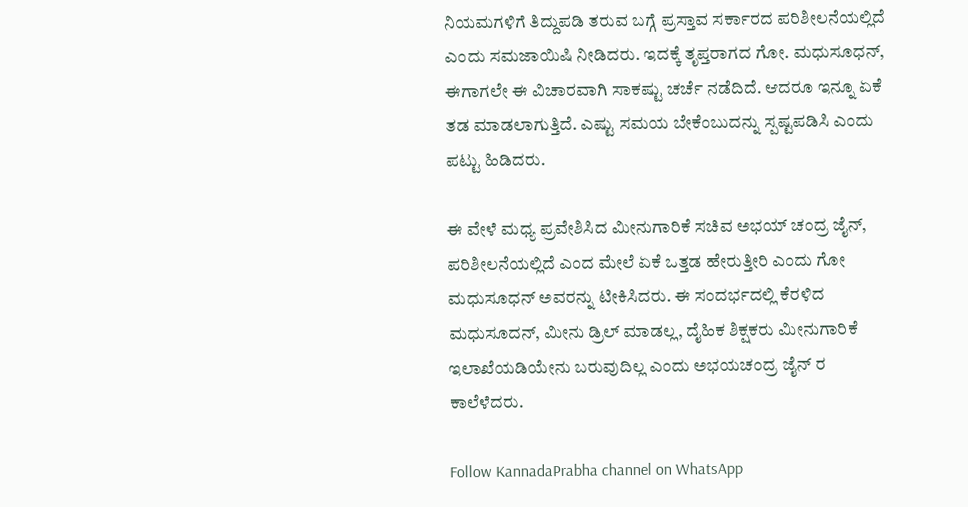ನಿಯಮಗಳಿಗೆ ತಿದ್ದುಪಡಿ ತರುವ ಬಗ್ಗೆ ಪ್ರಸ್ತಾವ ಸರ್ಕಾರದ ಪರಿಶೀಲನೆಯಲ್ಲಿದೆ ಎಂದು ಸಮಜಾಯಿಷಿ ನೀಡಿದರು. ಇದಕ್ಕೆ ತೃಪ್ತರಾಗದ ಗೋ. ಮಧುಸೂಧನ್, ಈಗಾಗಲೇ ಈ ವಿಚಾರವಾಗಿ ಸಾಕಷ್ಟು ಚರ್ಚೆ ನಡೆದಿದೆ. ಆದರೂ ಇನ್ನೂ ಏಕೆ ತಡ ಮಾಡಲಾಗುತ್ತಿದೆ. ಎಷ್ಟು ಸಮಯ ಬೇಕೆಂಬುದನ್ನು ಸ್ಪಷ್ಟಪಡಿಸಿ ಎಂದು ಪಟ್ಟು ಹಿಡಿದರು.

ಈ ವೇಳೆ ಮಧ್ಯ ಪ್ರವೇಶಿಸಿದ ಮೀನುಗಾರಿಕೆ ಸಚಿವ ಅಭಯ್ ಚಂದ್ರ ಜೈನ್, ಪರಿಶೀಲನೆಯಲ್ಲಿದೆ ಎಂದ ಮೇಲೆ ಏಕೆ ಒತ್ತಡ ಹೇರುತ್ತೀರಿ ಎಂದು ಗೋ ಮಧುಸೂಧನ್ ಅವರನ್ನು ಟೀಕಿಸಿದರು. ಈ ಸಂದರ್ಭದಲ್ಲಿ ಕೆರಳಿದ ಮಧುಸೂದನ್, ಮೀನು ಡ್ರಿಲ್ ಮಾಡಲ್ಲ, ದೈಹಿಕ ಶಿಕ್ಷಕರು ಮೀನುಗಾರಿಕೆ ಇಲಾಖೆಯಡಿಯೇನು ಬರುವುದಿಲ್ಲ ಎಂದು ಅಭಯಚಂದ್ರ ಜೈನ್ ರ ಕಾಲೆಳೆದರು.

Follow KannadaPrabha channel on WhatsApp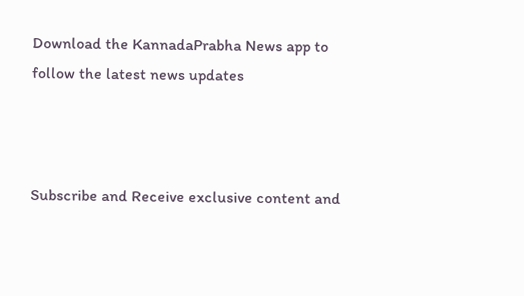Download the KannadaPrabha News app to follow the latest news updates



Subscribe and Receive exclusive content and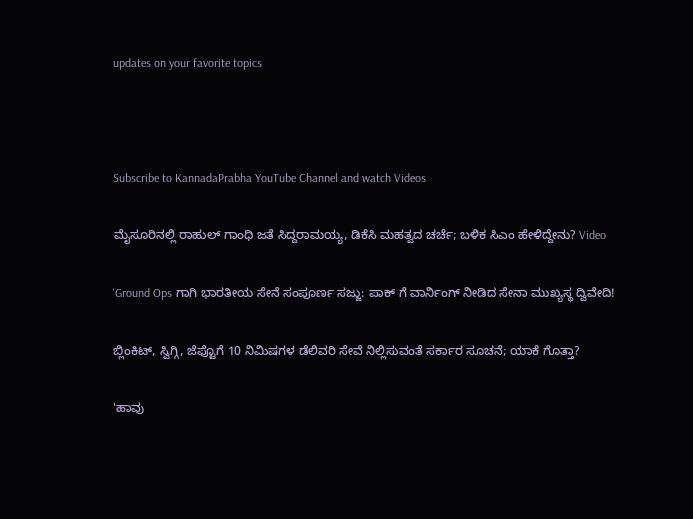updates on your favorite topics



Subscribe to KannadaPrabha YouTube Channel and watch Videos

ಮೈಸೂರಿನಲ್ಲಿ ರಾಹುಲ್ ಗಾಂಧಿ ಜತೆ ಸಿದ್ದರಾಮಯ್ಯ, ಡಿಕೆಸಿ ಮಹತ್ವದ ಚರ್ಚೆ; ಬಳಿಕ ಸಿಎಂ ಹೇಳಿದ್ದೇನು? Video

'Ground Ops ಗಾಗಿ ಭಾರತೀಯ ಸೇನೆ ಸಂಪೂರ್ಣ ಸಜ್ಜು: ಪಾಕ್ ಗೆ ವಾರ್ನಿಂಗ್ ನೀಡಿದ ಸೇನಾ ಮುಖ್ಯಸ್ಥ ದ್ವಿವೇದಿ!

ಬ್ಲಿಂಕಿಟ್, ಸ್ವಿಗ್ಗಿ, ಜೆಪ್ಟೊಗೆ 10 ನಿಮಿಷಗಳ ಡೆಲಿವರಿ ಸೇವೆ ನಿಲ್ಲಿಸುವಂತೆ ಸರ್ಕಾರ ಸೂಚನೆ; ಯಾಕೆ ಗೊತ್ತಾ?

'ಹಾವು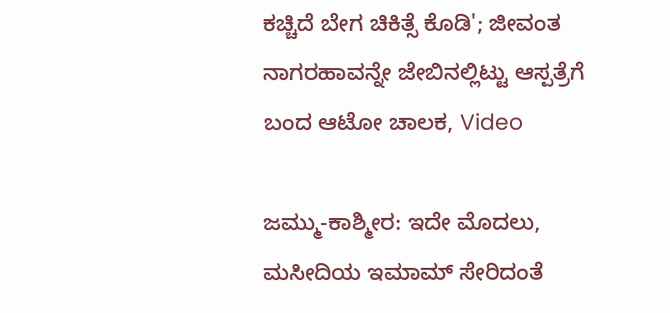ಕಚ್ಚಿದೆ ಬೇಗ ಚಿಕಿತ್ಸೆ ಕೊಡಿ'; ಜೀವಂತ ನಾಗರಹಾವನ್ನೇ ಜೇಬಿನಲ್ಲಿಟ್ಟು ಆಸ್ಪತ್ರೆಗೆ ಬಂದ ಆಟೋ ಚಾಲಕ, Video

ಜಮ್ಮು-ಕಾಶ್ಮೀರ: ಇದೇ ಮೊದಲು, ಮಸೀದಿಯ ಇಮಾಮ್ ಸೇರಿದಂತೆ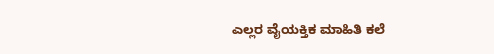ಎಲ್ಲರ ವೈಯಕ್ತಿಕ ಮಾಹಿತಿ ಕಲೆ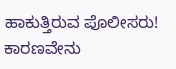ಹಾಕುತ್ತಿರುವ ಪೊಲೀಸರು! ಕಾರಣವೇನು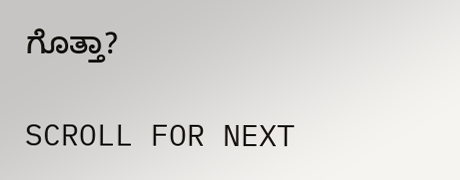ಗೊತ್ತಾ?

SCROLL FOR NEXT